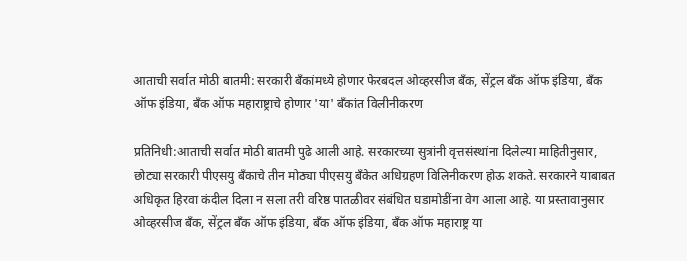आताची सर्वात मोठी बातमी: सरकारी बँकांमध्ये होणार फेरबदल ओव्हरसीज बँक, सेंट्रल बँक ऑफ इंडिया, बँक ऑफ इंडिया, बँक ऑफ महाराष्ट्राचे होणार 'या' बँकांत विलीनीकरण

प्रतिनिधी:आताची सर्वात मोठी बातमी पुढे आली आहे. सरकारच्या सुत्रांनी वृत्तसंस्थांना दिलेल्या माहितीनुसार, छोट्या सरकारी पीएसयु बँकाचे तीन मोठ्या पीएसयु बँकेत अधिग्रहण विलिनीकरण होऊ शकते. सरकारने याबाबत अधिकृत हिरवा कंदील दिला न सला तरी वरिष्ठ पातळीवर संबंधित घडामोडींना वेग आला आहे. या प्रस्तावानुसार ओव्हरसीज बँक, सेंट्रल बँक ऑफ इंडिया, बँक ऑफ इंडिया, बँक ऑफ महाराष्ट्र या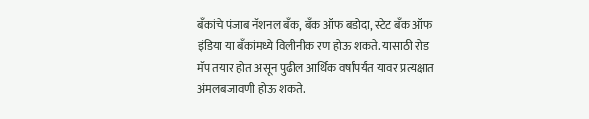बँकांचे पंजाब नॅशनल बँक, बँक ऑफ बडोदा, स्टेट बँक ऑफ इंडिया या बँकांमध्ये विलीनीक रण होऊ शकते. यासाठी रोड मॅप तयार होत असून पुढील आर्थिक वर्षांपर्यंत यावर प्रत्यक्षात अंमलबजावणी होऊ शकते.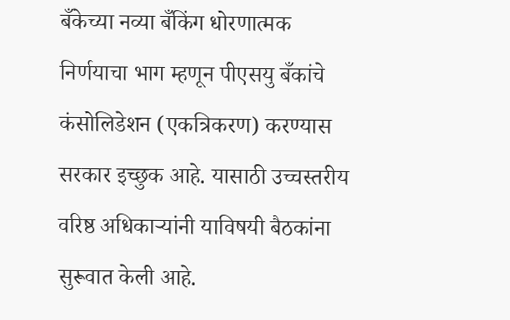बँकेच्या नव्या बँकिंग धोरणात्मक निर्णयाचा भाग म्हणून पीएसयु बँकांचे कंसोलिडेशन (एकत्रिकरण) करण्यास सरकार इच्छुक आहे. यासाठी उच्चस्तरीय वरिष्ठ अधिकाऱ्यांनी याविषयी बैठकांना सुरूवात केली आहे.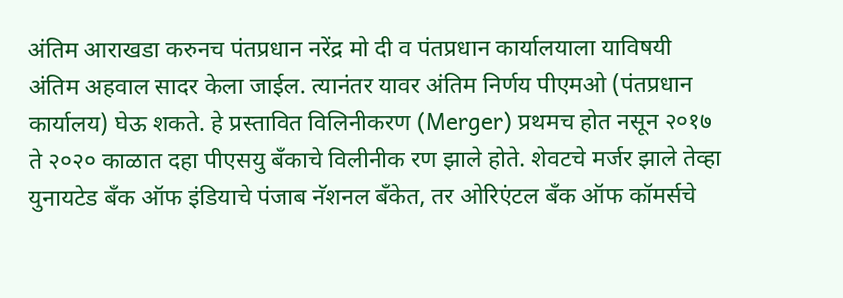अंतिम आराखडा करुनच पंतप्रधान नरेंद्र मो दी व पंतप्रधान कार्यालयाला याविषयी अंतिम अहवाल सादर केला जाईल. त्यानंतर यावर अंतिम निर्णय पीएमओ (पंतप्रधान कार्यालय) घेऊ शकते. हे प्रस्तावित विलिनीकरण (Merger) प्रथमच होत नसून २०१७ ते २०२० काळात दहा पीएसयु बँकाचे विलीनीक रण झाले होते. शेवटचे मर्जर झाले तेव्हा युनायटेड बँक ऑफ इंडियाचे पंजाब नॅशनल बँकेत, तर ओरिएंटल बँक ऑफ कॉमर्सचे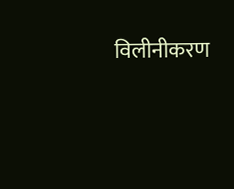विलीनीकरण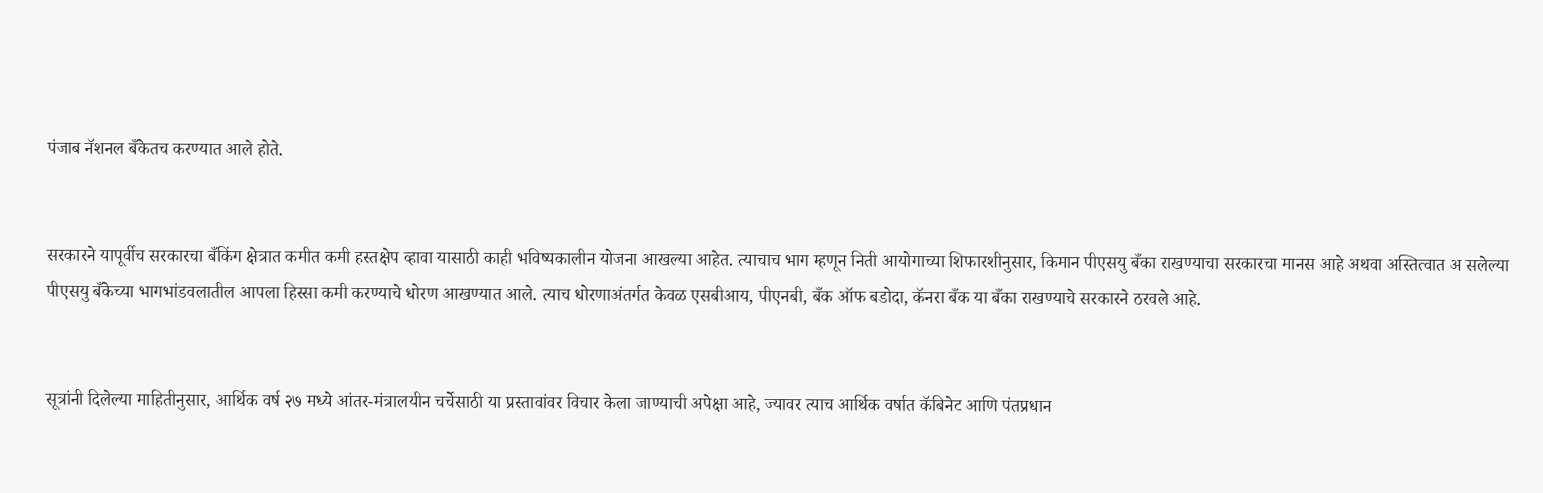पंजाब नॅशनल बँकेतच करण्यात आले होते.


सरकारने यापूर्वीच सरकारचा बँकिंग क्षेत्रात कमीत कमी हस्तक्षेप व्हावा यासाठी काही भविष्यकालीन योजना आखल्या आहेत. त्याचाच भाग म्हणून निती आयोगाच्या शिफारशीनुसार, किमान पीएसयु बँका राखण्याचा सरकारचा मानस आहे अथवा अस्तित्वात अ सलेल्या पीएसयु बँकेच्या भागभांडवलातील आपला हिस्सा कमी करण्याचे धोरण आखण्यात आले. त्याच धोरणाअंतर्गत केवळ एसबीआय, पीएनबी, बँक ऑफ बडोदा, कॅनरा बँक या बँका राखण्याचे सरकारने ठरवले आहे.


सूत्रांनी दिलेल्या माहितीनुसार, आर्थिक वर्ष २७ मध्ये आंतर-मंत्रालयीन चर्चेसाठी या प्रस्तावांवर विचार केला जाण्याची अपेक्षा आहे, ज्यावर त्याच आर्थिक वर्षात कॅबिनेट आणि पंतप्रधान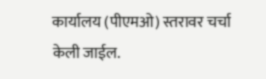कार्यालय (पीएमओ) स्तरावर चर्चा केली जाईल.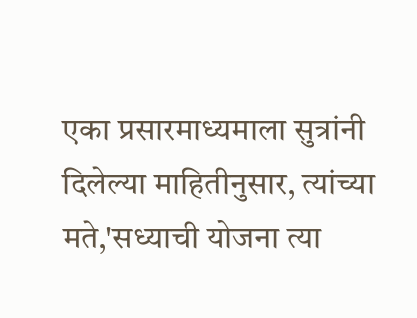एका प्रसारमाध्यमाला सुत्रांनी दिलेल्या माहितीनुसार, त्यांच्या मते,'सध्याची योजना त्या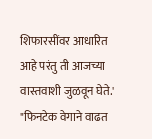शिफारसींवर आधारित आहे परंतु ती आजच्या वास्तवाशी जुळवून घेते.' "फिनटेक वेगाने वाढत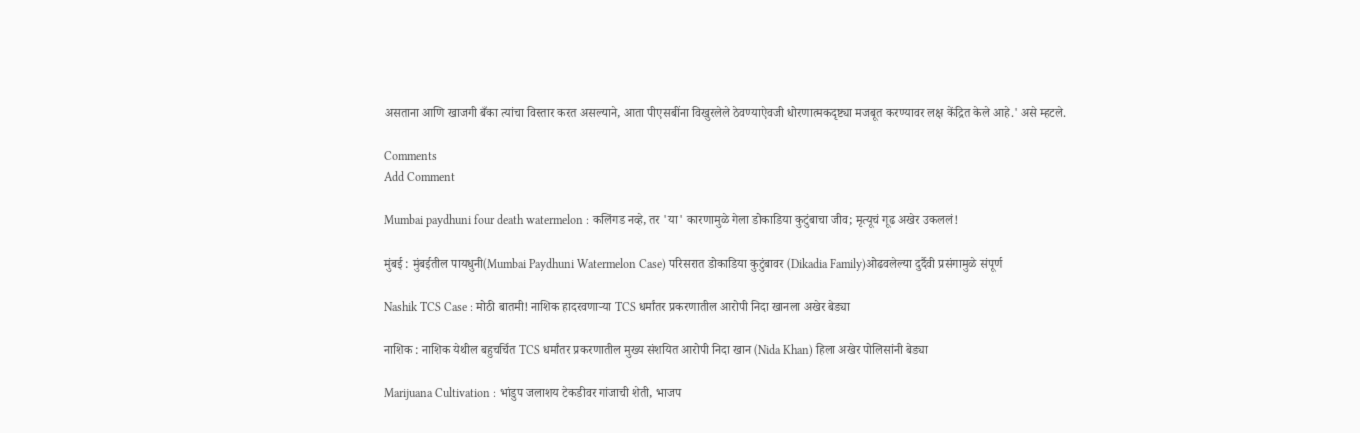असताना आणि खाजगी बँका त्यांचा विस्तार करत असल्याने, आता पीएसबींना विखुरलेले ठेवण्याऐवजी धोरणात्मकदृष्ट्या मजबूत करण्यावर लक्ष केंद्रित केले आहे.' असे म्हटले.

Comments
Add Comment

Mumbai paydhuni four death watermelon : कलिंगड नव्हे, तर 'या' कारणामुळे गेला डोकाडिया कुटुंबाचा जीव; मृत्यूचं गूढ अखेर उकललं!

मुंबई : मुंबईतील पायधुनी(Mumbai Paydhuni Watermelon Case) परिसरात डोकाडिया कुटुंबावर (Dikadia Family)ओढवलेल्या दुर्दैवी प्रसंगामुळे संपूर्ण

Nashik TCS Case : मोठी बातमी! नाशिक हादरवणाऱ्या TCS धर्मांतर प्रकरणातील आरोपी निदा खानला अखेर बेड्या

नाशिक : नाशिक येथील बहुचर्चित TCS धर्मांतर प्रकरणातील मुख्य संशयित आरोपी निदा खान (Nida Khan) हिला अखेर पोलिसांनी बेड्या

Marijuana Cultivation : भांडुप जलाशय टेकडीवर गांजाची शेती, भाजप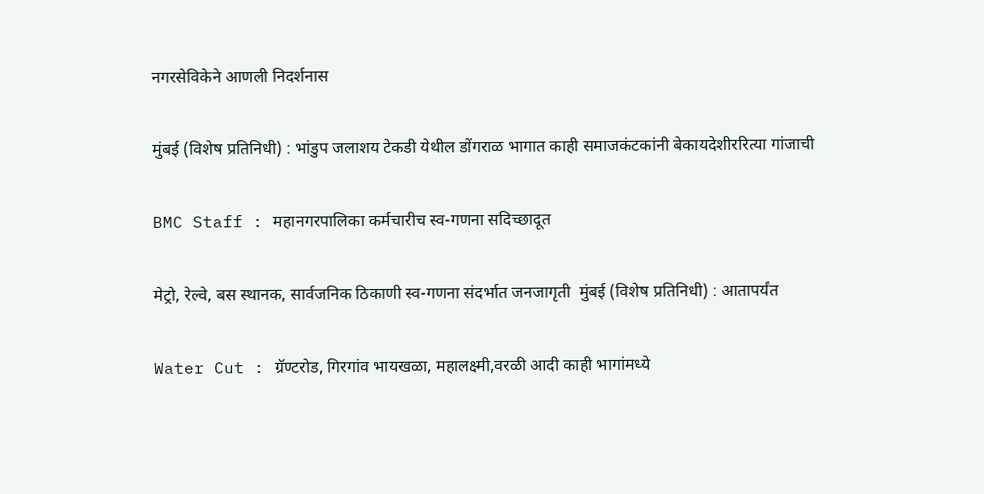नगरसेविकेने आणली निदर्शनास

मुंबई (विशेष प्रतिनिधी) : भांडुप जलाशय टेकडी येथील डोंगराळ भागात काही समाजकंटकांनी बेकायदेशीररित्या गांजाची

BMC Staff : महानगरपालिका कर्मचारीच स्व-गणना सदिच्छादूत

मेट्रो, रेल्वे, बस स्थानक, सार्वजनिक ठिकाणी स्व-गणना संदर्भात जनजागृती  मुंबई (विशेष प्रतिनिधी) : आतापर्यंत

Water Cut : ग्रॅण्टरोड, गिरगांव भायखळा, महालक्ष्मी,वरळी आदी काही भागांमध्ये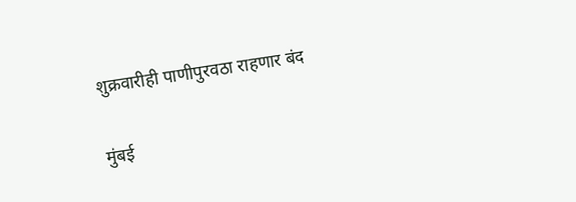शुक्रवारीही पाणीपुरवठा राहणार बंद

मुंबई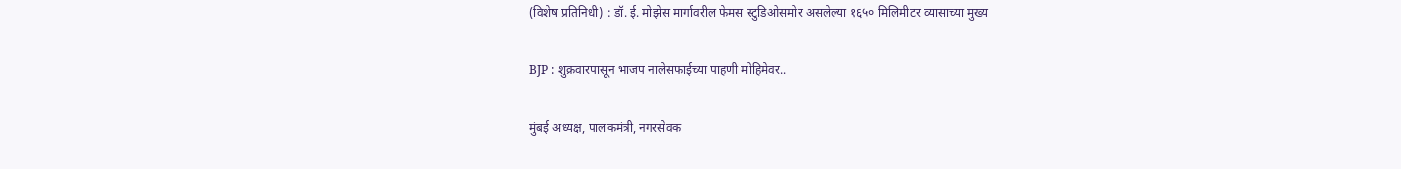(विशेष प्रतिनिधी) : डॉ. ई. मोझेस मार्गावरील फेमस स्टुडिओसमोर असलेल्या १६५० मिलिमीटर व्यासाच्या मुख्य

BJP : शुक्रवारपासून भाजप नालेसफाईच्या पाहणी मोहिमेवर..

मुंबई अध्यक्ष, पालकमंत्री, नगरसेवक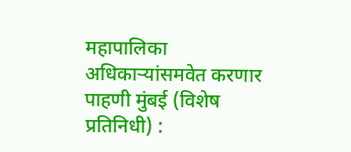महापालिका अधिकाऱ्यांसमवेत करणार पाहणी मुंबई (विशेष प्रतिनिधी) :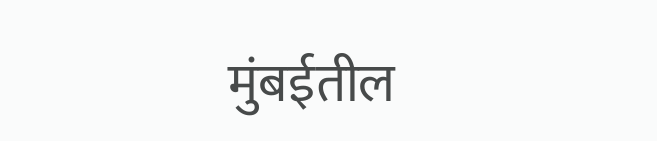मुंबईतील